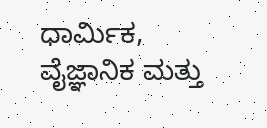ಧಾರ್ಮಿಕ, ವೈಜ್ಞಾನಿಕ ಮತ್ತು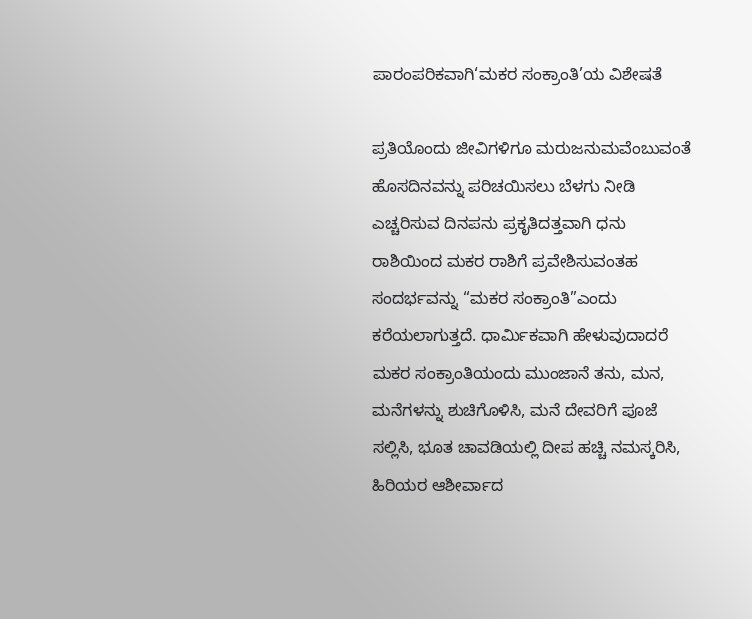ಪಾರಂಪರಿಕವಾಗಿ‘ಮಕರ ಸಂಕ್ರಾಂತಿ’ಯ ವಿಶೇಷತೆ

ಪ್ರತಿಯೊಂದು ಜೀವಿಗಳಿಗೂ ಮರುಜನುಮವೆಂಬುವಂತೆ ಹೊಸದಿನವನ್ನು ಪರಿಚಯಿಸಲು ಬೆಳಗು ನೀಡಿ ಎಚ್ಚರಿಸುವ ದಿನಪನು ಪ್ರಕೃತಿದತ್ತವಾಗಿ ಧನು ರಾಶಿಯಿಂದ ಮಕರ ರಾಶಿಗೆ ಪ್ರವೇಶಿಸುವಂತಹ ಸಂದರ್ಭವನ್ನು “ಮಕರ ಸಂಕ್ರಾಂತಿ”ಎಂದು ಕರೆಯಲಾಗುತ್ತದೆ. ಧಾರ್ಮಿಕವಾಗಿ ಹೇಳುವುದಾದರೆ ಮಕರ ಸಂಕ್ರಾಂತಿಯಂದು ಮುಂಜಾನೆ ತನು, ಮನ, ಮನೆಗಳನ್ನು ಶುಚಿಗೊಳಿಸಿ, ಮನೆ ದೇವರಿಗೆ ಪೂಜೆ ಸಲ್ಲಿಸಿ, ಭೂತ ಚಾವಡಿಯಲ್ಲಿ ದೀಪ ಹಚ್ಚಿ ನಮಸ್ಕರಿಸಿ, ಹಿರಿಯರ ಆಶೀರ್ವಾದ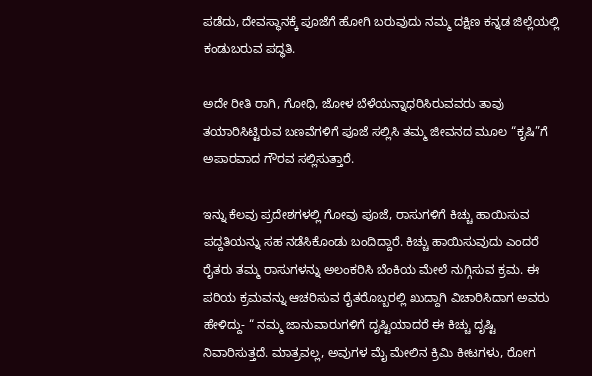ಪಡೆದು, ದೇವಸ್ಥಾನಕ್ಕೆ ಪೂಜೆಗೆ ಹೋಗಿ ಬರುವುದು ನಮ್ಮ ದಕ್ಷಿಣ ಕನ್ನಡ ಜಿಲ್ಲೆಯಲ್ಲಿ ಕಂಡುಬರುವ ಪದ್ಧತಿ.

ಅದೇ ರೀತಿ ರಾಗಿ, ಗೋಧಿ, ಜೋಳ ಬೆಳೆಯನ್ನಾಧರಿಸಿರುವವರು ತಾವು ತಯಾರಿಸಿಟ್ಟಿರುವ ಬಣವೆಗಳಿಗೆ ಪೂಜೆ ಸಲ್ಲಿಸಿ ತಮ್ಮ ಜೀವನದ ಮೂಲ “ಕೃಷಿ”ಗೆ ಅಪಾರವಾದ ಗೌರವ ಸಲ್ಲಿಸುತ್ತಾರೆ.

ಇನ್ನು ಕೆಲವು ಪ್ರದೇಶಗಳಲ್ಲಿ ಗೋವು ಪೂಜೆ, ರಾಸುಗಳಿಗೆ ಕಿಚ್ಚು ಹಾಯಿಸುವ ಪದ್ದತಿಯನ್ನು ಸಹ ನಡೆಸಿಕೊಂಡು ಬಂದಿದ್ದಾರೆ. ಕಿಚ್ಚು ಹಾಯಿಸುವುದು ಎಂದರೆ ರೈತರು ತಮ್ಮ ರಾಸುಗಳನ್ನು ಅಲಂಕರಿಸಿ ಬೆಂಕಿಯ ಮೇಲೆ ನುಗ್ಗಿಸುವ ಕ್ರಮ. ಈ ಪರಿಯ ಕ್ರಮವನ್ನು ಆಚರಿಸುವ ರೈತರೊಬ್ಬರಲ್ಲಿ ಖುದ್ದಾಗಿ ವಿಚಾರಿಸಿದಾಗ ಅವರು ಹೇಳಿದ್ದು- “ ನಮ್ಮ ಜಾನುವಾರುಗಳಿಗೆ ದೃಷ್ಟಿಯಾದರೆ ಈ ಕಿಚ್ಚು ದೃಷ್ಟಿ ನಿವಾರಿಸುತ್ತದೆ. ಮಾತ್ರವಲ್ಲ, ಅವುಗಳ ಮೈ ಮೇಲಿನ ಕ್ರಿಮಿ ಕೀಟಗಳು, ರೋಗ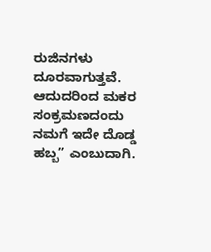ರುಜಿನಗಳು ದೂರವಾಗುತ್ತವೆ. ಆದುದರಿಂದ ಮಕರ ಸಂಕ್ರಮಣದಂದು ನಮಗೆ ಇದೇ ದೊಡ್ಡ ಹಬ್ಬ” ಎಂಬುದಾಗಿ.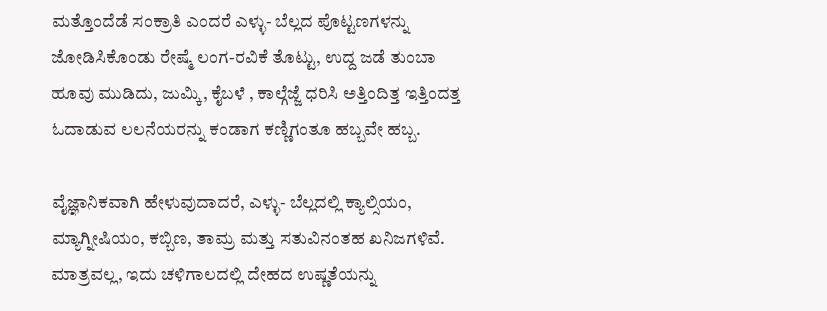ಮತ್ತೊಂದೆಡೆ ಸಂಕ್ರಾತಿ ಎಂದರೆ ಎಳ್ಳು- ಬೆಲ್ಲದ ಪೊಟ್ಟಣಗಳನ್ನು ಜೋಡಿಸಿಕೊಂಡು ರೇಷ್ಮೆ ಲಂಗ-ರವಿಕೆ ತೊಟ್ಟು, ಉದ್ದ ಜಡೆ ತುಂಬಾ ಹೂವು ಮುಡಿದು, ಜುಮ್ಕಿ, ಕೈಬಳೆ , ಕಾಲ್ಗೆಜ್ಜೆ ಧರಿಸಿ ಅತ್ತಿಂದಿತ್ತ ಇತ್ತಿಂದತ್ತ ಓದಾಡುವ ಲಲನೆಯರನ್ನು ಕಂಡಾಗ ಕಣ್ಣಿಗಂತೂ ಹಬ್ಬವೇ ಹಬ್ಬ.

ವೈಜ್ಞಾನಿಕವಾಗಿ ಹೇಳುವುದಾದರೆ, ಎಳ್ಳು- ಬೆಲ್ಲದಲ್ಲಿ ಕ್ಯಾಲ್ಸಿಯಂ, ಮ್ಯಾಗ್ನೀಷಿಯಂ, ಕಬ್ಬಿಣ, ತಾಮ್ರ ಮತ್ತು ಸತುವಿನಂತಹ ಖನಿಜಗಳಿವೆ. ಮಾತ್ರವಲ್ಲ, ಇದು ಚಳಿಗಾಲದಲ್ಲಿ ದೇಹದ ಉಷ್ಣತೆಯನ್ನು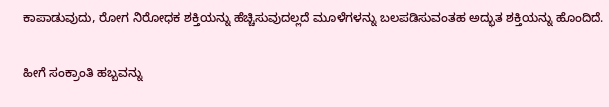ಕಾಪಾಡುವುದು, ರೋಗ ನಿರೋಧಕ ಶಕ್ತಿಯನ್ನು ಹೆಚ್ಚಿಸುವುದಲ್ಲದೆ ಮೂಳೆಗಳನ್ನು ಬಲಪಡಿಸುವಂತಹ ಅದ್ಭುತ ಶಕ್ತಿಯನ್ನು ಹೊಂದಿದೆ.

ಹೀಗೆ ಸಂಕ್ರಾಂತಿ ಹಬ್ಬವನ್ನು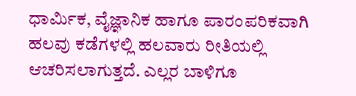ಧಾರ್ಮಿಕ, ವೈಜ್ಞಾನಿಕ ಹಾಗೂ ಪಾರಂಪರಿಕವಾಗಿ ಹಲವು ಕಡೆಗಳಲ್ಲಿ ಹಲವಾರು ರೀತಿಯಲ್ಲಿ ಆಚರಿಸಲಾಗುತ್ತದೆ. ಎಲ್ಲರ ಬಾಳಿಗೂ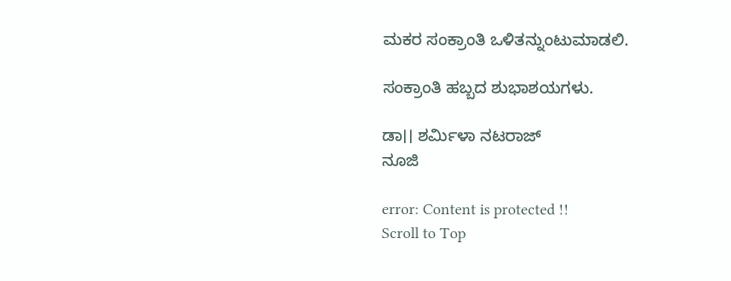ಮಕರ ಸಂಕ್ರಾಂತಿ ಒಳಿತನ್ನುಂಟುಮಾಡಲಿ.

ಸಂಕ್ರಾಂತಿ ಹಬ್ಬದ ಶುಭಾಶಯಗಳು.

ಡಾ।। ಶರ್ಮಿಳಾ ನಟರಾಜ್
ನೂಜಿ

error: Content is protected !!
Scroll to Top